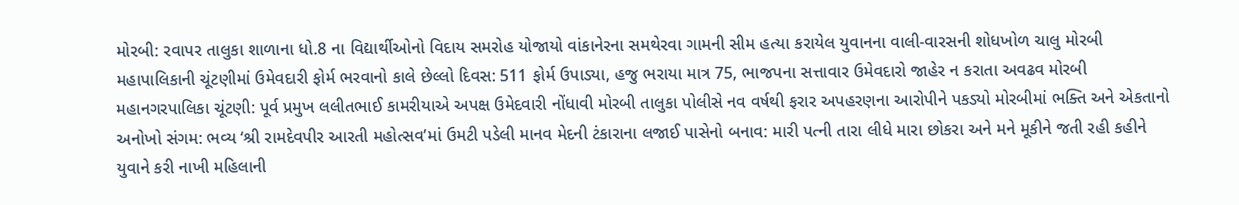મોરબી: રવાપર તાલુકા શાળાના ધો.8 ના વિદ્યાર્થીઓનો વિદાય સમરોહ યોજાયો વાંકાનેરના સમથેરવા ગામની સીમ હત્યા કરાયેલ યુવાનના વાલી-વારસની શોધખોળ ચાલુ મોરબી મહાપાલિકાની ચૂંટણીમાં ઉમેવદારી ફોર્મ ભરવાનો કાલે છેલ્લો દિવસ: 511 ફોર્મ ઉપાડ્યા, હજુ ભરાયા માત્ર 75, ભાજપના સત્તાવાર ઉમેવદારો જાહેર ન કરાતા અવઢવ મોરબી મહાનગરપાલિકા ચૂંટણી: પૂર્વ પ્રમુખ લલીતભાઈ કામરીયાએ અપક્ષ ઉમેદવારી નોંધાવી મોરબી તાલુકા પોલીસે નવ વર્ષથી ફરાર અપહરણના આરોપીને પકડ્યો મોરબીમાં ભક્તિ અને એકતાનો અનોખો સંગમ: ભવ્ય ‘શ્રી રામદેવપીર આરતી મહોત્સવ’માં ઉમટી પડેલી માનવ મેદની ટંકારાના લજાઈ પાસેનો બનાવ: મારી પત્ની તારા લીધે મારા છોકરા અને મને મૂકીને જતી રહી કહીને યુવાને કરી નાખી મહિલાની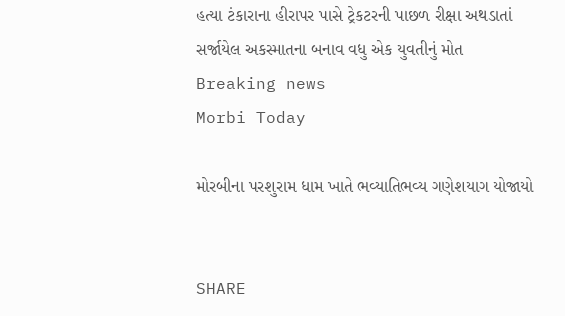હત્યા ટંકારાના હીરાપર પાસે ટ્રેકટરની પાછળ રીક્ષા અથડાતાં સર્જાયેલ અકસ્માતના બનાવ વધુ એક યુવતીનું મોત
Breaking news
Morbi Today

મોરબીના પરશુરામ ધામ ખાતે ભવ્યાતિભવ્ય ગણેશયાગ યોજાયો


SHARE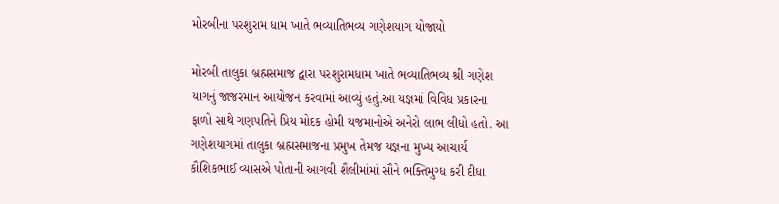મોરબીના પરશુરામ ધામ ખાતે ભવ્યાતિભવ્ય ગણેશયાગ યોજાયો

મોરબી તાલુકા બ્રહ્મસમાજ દ્વારા પરશુરામધામ ખાતે ભવ્યાતિભવ્ય શ્રી ગણેશ યાગનું જાજરમાન આયોજન કરવામાં આવ્યું હતું.આ યજ્ઞમાં વિવિધ પ્રકારના ફાળો સાથે ગણપતિને પ્રિય મોદક હોમી યજમાનોએ અનેરો લાભ લીધો હતો. આ ગણેશયાગમાં તાલુકા બ્રહ્મસમાજના પ્રમુખ તેમજ યજ્ઞના મુખ્ય આચાર્ય કૌશિકભાઈ વ્યાસએ પોતાની આગવી શૈલીમાંમાં સૌને ભક્તિમુગ્ધ કરી દીધા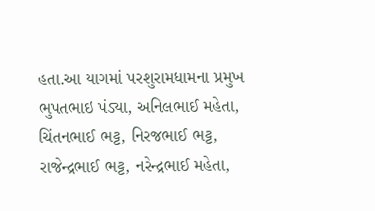હતા.આ યાગમાં પરશુરામધામના પ્રમુખ ભુપતભાઇ પંડ્યા, અનિલભાઈ મહેતા, ચિંતનભાઈ ભટ્ટ, નિરજભાઈ ભટ્ટ, રાજેન્દ્રભાઈ ભટ્ટ, નરેન્દ્રભાઈ મહેતા,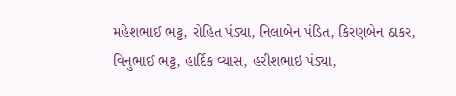મહેશભાઈ ભટ્ટ, રોહિત પંડ્યા, નિલાબેન પંડિત, કિરણબેન ઠાકર, વિનુભાઈ ભટ્ટ, હાર્દિક વ્યાસ, હરીશભાઇ પંડ્યા,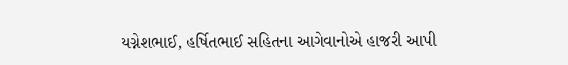યગ્નેશભાઈ, હર્ષિતભાઈ સહિતના આગેવાનોએ હાજરી આપી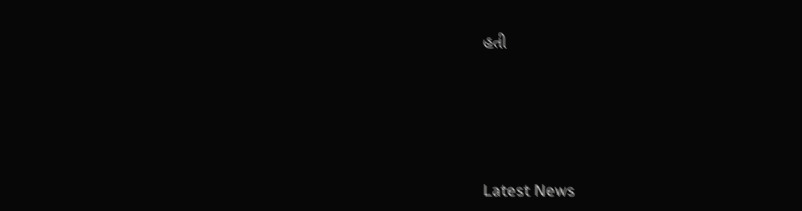હતી






Latest News